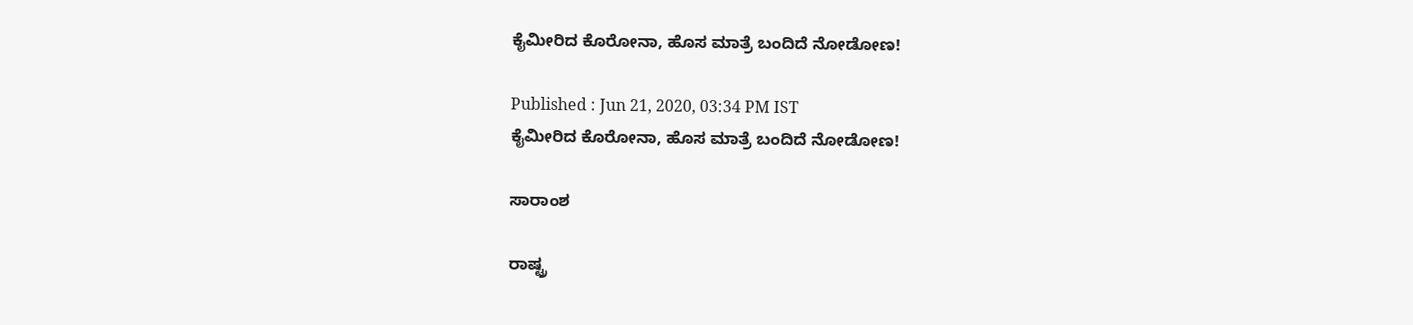ಕೈಮೀರಿದ ಕೊರೋನಾ, ಹೊಸ ಮಾತ್ರೆ ಬಂದಿದೆ ನೋಡೋಣ!

Published : Jun 21, 2020, 03:34 PM IST
ಕೈಮೀರಿದ ಕೊರೋನಾ, ಹೊಸ ಮಾತ್ರೆ ಬಂದಿದೆ ನೋಡೋಣ!

ಸಾರಾಂಶ

ರಾಷ್ಟ್ರ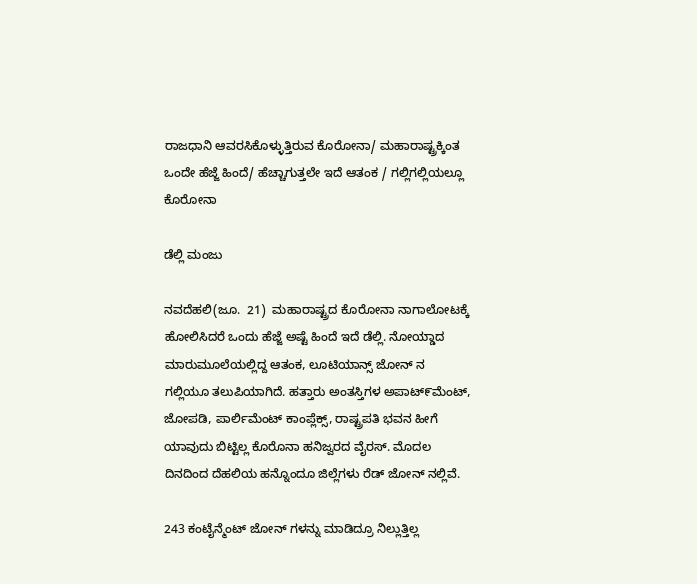ರಾಜಧಾನಿ ಆವರಸಿಕೊಳ್ಳುತ್ತಿರುವ ಕೊರೋನಾ/ ಮಹಾರಾಷ್ಟ್ರಕ್ಕಿಂತ ಒಂದೇ ಹೆಜ್ಜೆ ಹಿಂದೆ/ ಹೆಚ್ಚಾಗುತ್ತಲೇ ಇದೆ ಆತಂಕ / ಗಲ್ಲಿಗಲ್ಲಿಯಲ್ಲೂ ಕೊರೋನಾ

ಡೆಲ್ಲಿ ಮಂಜು

ನವದೆಹಲಿ(ಜೂ.  21)  ಮಹಾರಾಷ್ಟ್ರದ ಕೊರೋನಾ ನಾಗಾಲೋಟಕ್ಕೆ ಹೋಲಿಸಿದರೆ ಒಂದು ಹೆಜ್ಜೆ ಅಷ್ಟೆ ಹಿಂದೆ ಇದೆ ಡೆಲ್ಲಿ. ನೋಯ್ಡಾದ ಮಾರುಮೂಲೆಯಲ್ಲಿದ್ದ ಆತಂಕ, ಲೂಟಿಯಾನ್ಸ್ ಜೋನ್ ನ  ಗಲ್ಲಿಯೂ ತಲುಪಿಯಾಗಿದೆ. ಹತ್ತಾರು ಅಂತಸ್ತಿಗಳ ಅಪಾಟ್೯ಮೆಂಟ್,  ಜೋಪಡಿ, ಪಾರ್ಲಿಮೆಂಟ್ ಕಾಂಪ್ಲೆಕ್ಸ್, ರಾಷ್ಟ್ರಪತಿ ಭವನ ಹೀಗೆ ಯಾವುದು ಬಿಟ್ಟಿಲ್ಲ ಕೊರೊನಾ ಹನಿಜ್ವರದ ವೈರಸ್. ಮೊದಲ ದಿನದಿಂದ ದೆಹಲಿಯ ಹನ್ನೊಂದೂ ಜಿಲ್ಲೆಗಳು ರೆಡ್ ಜೋನ್ ನಲ್ಲಿವೆ.

243 ಕಂಟೈನ್ಮೆಂಟ್ ಜೋನ್ ಗಳನ್ನು ಮಾಡಿದ್ರೂ ನಿಲ್ಲುತ್ತಿಲ್ಲ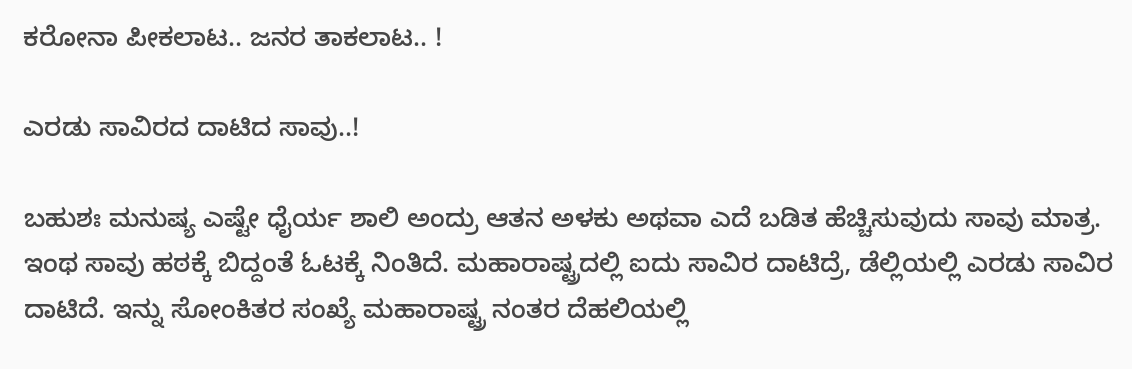ಕರೋನಾ ಪೀಕಲಾಟ.. ಜನರ ತಾಕಲಾಟ.. !

ಎರಡು ಸಾವಿರದ ದಾಟಿದ ಸಾವು..!

ಬಹುಶಃ ಮನುಷ್ಯ ಎಷ್ಟೇ ಧೈರ್ಯ ಶಾಲಿ ಅಂದ್ರು ಆತನ ಅಳಕು ಅಥವಾ ಎದೆ ಬಡಿತ ಹೆಚ್ಚಿಸುವುದು ಸಾವು ಮಾತ್ರ. ಇಂಥ ಸಾವು ಹಠಕ್ಕೆ ಬಿದ್ದಂತೆ ಓಟಕ್ಕೆ ನಿಂತಿದೆ. ಮಹಾರಾಷ್ಟ್ರದಲ್ಲಿ ಐದು ಸಾವಿರ ದಾಟಿದ್ರೆ, ಡೆಲ್ಲಿಯಲ್ಲಿ ಎರಡು ಸಾವಿರ ದಾಟಿದೆ. ಇನ್ನು ಸೋಂಕಿತರ ಸಂಖ್ಯೆ ಮಹಾರಾಷ್ಟ್ರ ನಂತರ ದೆಹಲಿಯಲ್ಲಿ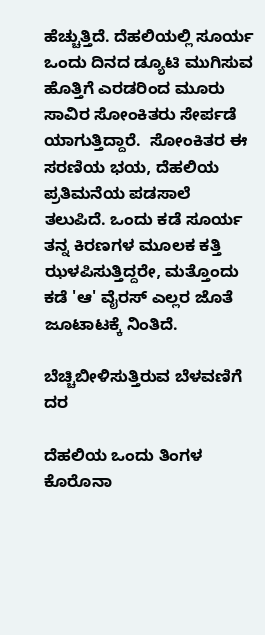ಹೆಚ್ಚುತ್ತಿದೆ. ದೆಹಲಿಯಲ್ಲಿ ಸೂರ್ಯ ಒಂದು ದಿನದ ಡ್ಯೂಟಿ ಮುಗಿಸುವ ಹೊತ್ತಿಗೆ ಎರಡರಿಂದ ಮೂರು ಸಾವಿರ ಸೋಂಕಿತರು ಸೇರ್ಪಡೆ ಯಾಗುತ್ತಿದ್ದಾರೆ.  ಸೋಂಕಿತರ ಈ ಸರಣಿಯ ಭಯ, ದೆಹಲಿಯ ಪ್ರತಿಮನೆಯ ಪಡಸಾಲೆ ತಲುಪಿದೆ. ಒಂದು ಕಡೆ ಸೂರ್ಯ ತನ್ನ ಕಿರಣಗಳ ಮೂಲಕ ಕತ್ತಿ ಝಳಪಿಸುತ್ತಿದ್ದರೇ, ಮತ್ತೊಂದು ಕಡೆ 'ಆ' ವೈರಸ್ ಎಲ್ಲರ ಜೊತೆ ಜೂಟಾಟಕ್ಕೆ ನಿಂತಿದೆ.

ಬೆಚ್ಚಿಬೀಳಿಸುತ್ತಿರುವ ಬೆಳವಣಿಗೆ ದರ

ದೆಹಲಿಯ ಒಂದು ತಿಂಗಳ ಕೊರೊನಾ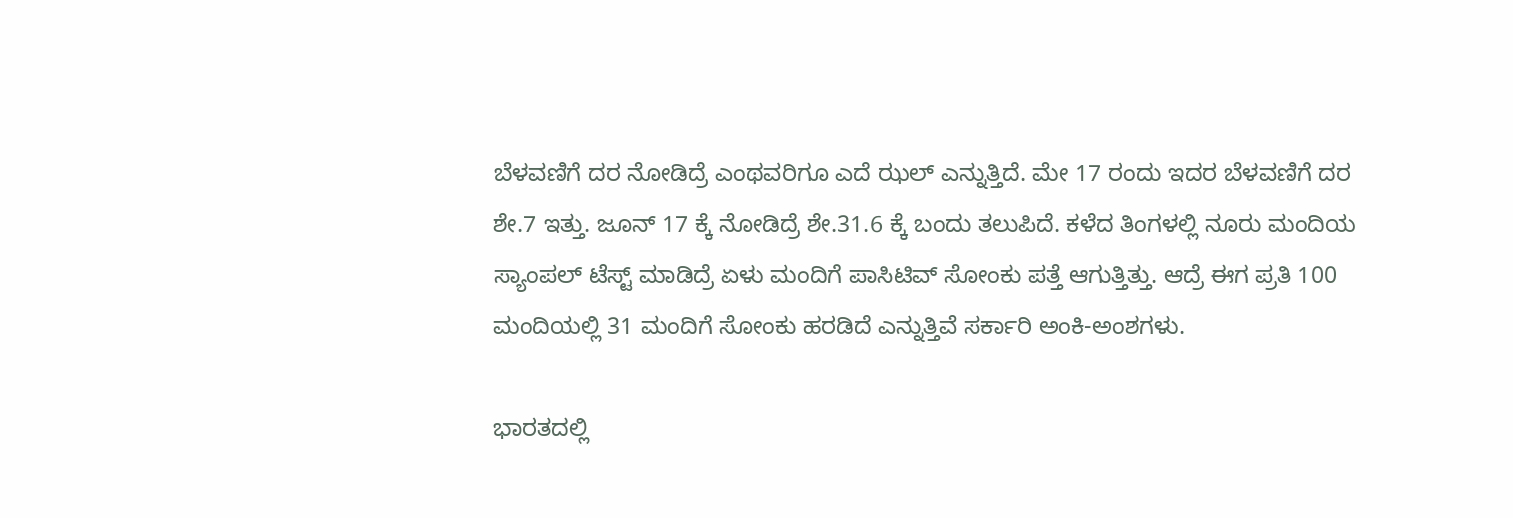ಬೆಳವಣಿಗೆ ದರ ನೋಡಿದ್ರೆ ಎಂಥವರಿಗೂ ಎದೆ ಝಲ್ ಎನ್ನುತ್ತಿದೆ. ಮೇ 17 ರಂದು ಇದರ ಬೆಳವಣಿಗೆ ದರ ಶೇ.7 ಇತ್ತು. ಜೂನ್ 17 ಕ್ಕೆ ನೋಡಿದ್ರೆ ಶೇ.31.6 ಕ್ಕೆ ಬಂದು ತಲುಪಿದೆ. ಕಳೆದ ತಿಂಗಳಲ್ಲಿ ನೂರು ಮಂದಿಯ ಸ್ಯಾಂಪಲ್ ಟೆಸ್ಟ್ ಮಾಡಿದ್ರೆ ಏಳು ಮಂದಿಗೆ ಪಾಸಿಟಿವ್ ಸೋಂಕು ಪತ್ತೆ ಆಗುತ್ತಿತ್ತು. ಆದ್ರೆ ಈಗ ಪ್ರತಿ 100 ಮಂದಿಯಲ್ಲಿ 31 ಮಂದಿಗೆ ಸೋಂಕು ಹರಡಿದೆ ಎನ್ನುತ್ತಿವೆ ಸರ್ಕಾರಿ ಅಂಕಿ-ಅಂಶಗಳು.

ಭಾರತದಲ್ಲಿ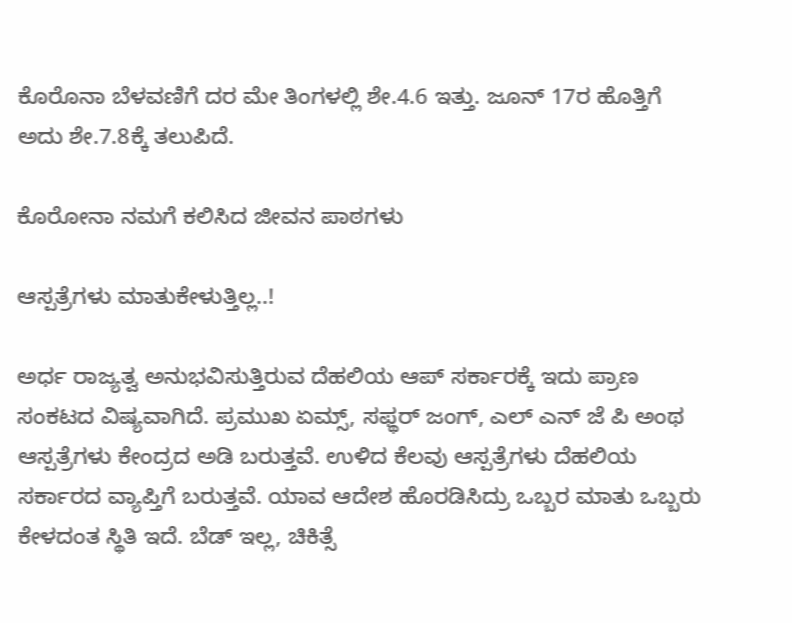ಕೊರೊನಾ ಬೆಳವಣಿಗೆ ದರ ಮೇ ತಿಂಗಳಲ್ಲಿ ಶೇ.4.6 ಇತ್ತು. ಜೂನ್ 17ರ ಹೊತ್ತಿಗೆ ಅದು ಶೇ.7.8ಕ್ಕೆ ತಲುಪಿದೆ.

ಕೊರೋನಾ ನಮಗೆ ಕಲಿಸಿದ ಜೀವನ ಪಾಠಗಳು

ಆಸ್ಪತ್ರೆಗಳು ಮಾತುಕೇಳುತ್ತಿಲ್ಲ..!

ಅರ್ಧ ರಾಜ್ಯತ್ವ ಅನುಭವಿಸುತ್ತಿರುವ ದೆಹಲಿಯ ಆಪ್ ಸರ್ಕಾರಕ್ಕೆ ಇದು ಪ್ರಾಣ ಸಂಕಟದ ವಿಷ್ಯವಾಗಿದೆ. ಪ್ರಮುಖ ಏಮ್ಸ್, ಸಫ್ಥರ್ ಜಂಗ್, ಎಲ್ ಎನ್ ಜೆ ಪಿ ಅಂಥ ಆಸ್ಪತ್ರೆಗಳು ಕೇಂದ್ರದ ಅಡಿ ಬರುತ್ತವೆ. ಉಳಿದ ಕೆಲವು ಆಸ್ಪತ್ರೆಗಳು ದೆಹಲಿಯ ಸರ್ಕಾರದ ವ್ಯಾಪ್ತಿಗೆ ಬರುತ್ತವೆ. ಯಾವ ಆದೇಶ ಹೊರಡಿಸಿದ್ರು ಒಬ್ಬರ ಮಾತು ಒಬ್ಬರು ಕೇಳದಂತ ಸ್ಥಿತಿ ಇದೆ. ಬೆಡ್ ಇಲ್ಲ, ಚಿಕಿತ್ಸೆ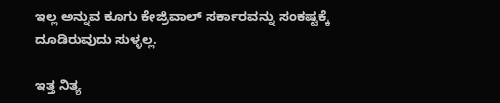ಇಲ್ಲ ಅನ್ನುವ ಕೂಗು ಕೇಜ್ರಿವಾಲ್ ಸರ್ಕಾರವನ್ನು ಸಂಕಷ್ಟಕ್ಕೆ ದೂಡಿರುವುದು ಸುಳ್ಳಲ್ಲ.

ಇತ್ತ ನಿತ್ಯ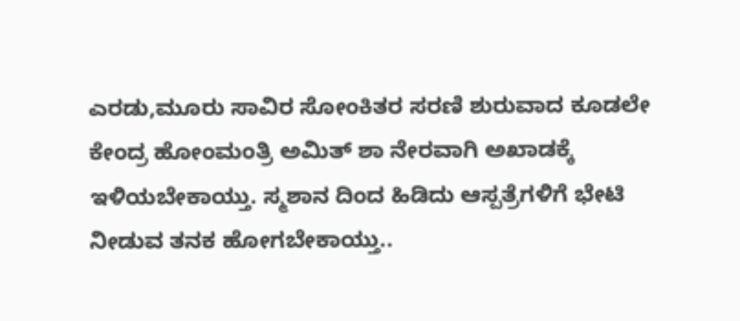ಎರಡು,ಮೂರು ಸಾವಿರ ಸೋಂಕಿತರ ಸರಣಿ ಶುರುವಾದ ಕೂಡಲೇ ಕೇಂದ್ರ ಹೋಂಮಂತ್ರಿ ಅಮಿತ್ ಶಾ ನೇರವಾಗಿ ಅಖಾಡಕ್ಕೆ ಇಳಿಯಬೇಕಾಯ್ತು. ಸ್ಮಶಾನ ದಿಂದ ಹಿಡಿದು ಆಸ್ಪತ್ರೆಗಳಿಗೆ ಭೇಟಿ ನೀಡುವ ತನಕ ಹೋಗಬೇಕಾಯ್ತು..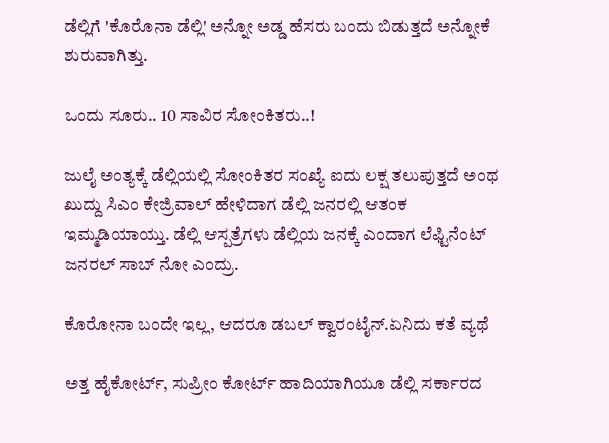ಡೆಲ್ಲಿಗೆ 'ಕೊರೊನಾ ಡೆಲ್ಲಿ' ಅನ್ನೋ ಅಡ್ಡ ಹೆಸರು ಬಂದು ಬಿಡುತ್ತದೆ ಅನ್ನೋಕೆ ಶುರುವಾಗಿತ್ತು.

ಒಂದು ಸೂರು.. 10 ಸಾವಿರ ಸೋಂಕಿತರು..!

ಜುಲೈ ಅಂತ್ಯಕ್ಕೆ ಡೆಲ್ಲಿಯಲ್ಲಿ ಸೋಂಕಿತರ ಸಂಖ್ಯೆ ಐದು ಲಕ್ಷ ತಲುಪುತ್ತದೆ ಅಂಥ ಖುದ್ದು ಸಿಎಂ ಕೇಜ್ರಿವಾಲ್ ಹೇಳಿದಾಗ ಡೆಲ್ಲಿ ಜನರಲ್ಲಿ ಆತಂಕ ಇಮ್ಮಡಿಯಾಯ್ತು. ಡೆಲ್ಲಿ ಆಸ್ಪತ್ರೆಗಳು ಡೆಲ್ಲಿಯ ಜನಕ್ಕೆ ಎಂದಾಗ ಲೆಫ್ಟಿನೆಂಟ್ ಜನರಲ್ ಸಾಬ್ ನೋ ಎಂದ್ರು.

ಕೊರೋನಾ ಬಂದೇ ಇಲ್ಲ, ಆದರೂ ಡಬಲ್ ಕ್ವಾರಂಟೈನ್.ಏನಿದು ಕತೆ ವ್ಯಥೆ

ಅತ್ತ ಹೈಕೋರ್ಟ್, ಸುಪ್ರೀಂ ಕೋರ್ಟ್ ಹಾದಿಯಾಗಿಯೂ ಡೆಲ್ಲಿ ಸರ್ಕಾರದ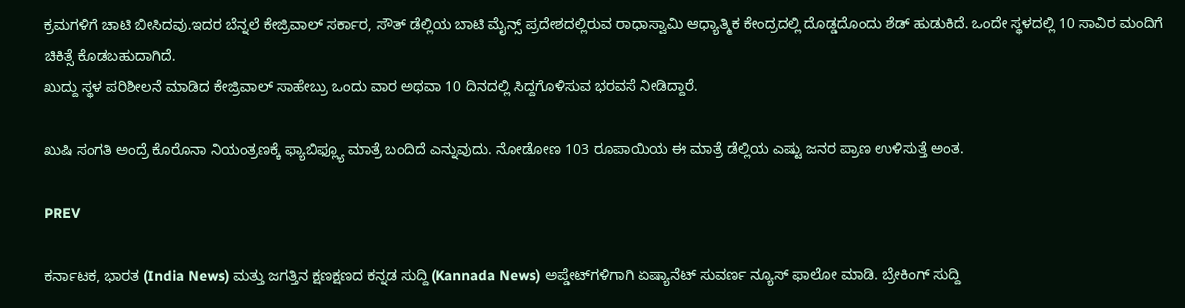ಕ್ರಮಗಳಿಗೆ ಚಾಟಿ ಬೀಸಿದವು.ಇದರ ಬೆನ್ನಲೆ ಕೇಜ್ರಿವಾಲ್ ಸರ್ಕಾರ, ಸೌತ್ ಡೆಲ್ಲಿಯ ಬಾಟಿ ಮೈನ್ಸ್ ಪ್ರದೇಶದಲ್ಲಿರುವ ರಾಧಾಸ್ವಾಮಿ ಆಧ್ಯಾತ್ಮಿಕ ಕೇಂದ್ರದಲ್ಲಿ ದೊಡ್ಡದೊಂದು ಶೆಡ್ ಹುಡುಕಿದೆ. ಒಂದೇ ಸ್ಥಳದಲ್ಲಿ 10 ಸಾವಿರ ಮಂದಿಗೆ ಚಿಕಿತ್ಸೆ ಕೊಡಬಹುದಾಗಿದೆ.
ಖುದ್ದು ಸ್ಥಳ ಪರಿಶೀಲನೆ ಮಾಡಿದ ಕೇಜ್ರಿವಾಲ್ ಸಾಹೇಬ್ರು ಒಂದು ವಾರ ಅಥವಾ 10 ದಿನದಲ್ಲಿ ಸಿದ್ದಗೊಳಿಸುವ ಭರವಸೆ ನೀಡಿದ್ದಾರೆ.

ಖುಷಿ ಸಂಗತಿ ಅಂದ್ರೆ ಕೊರೊನಾ ನಿಯಂತ್ರಣಕ್ಕೆ ಫ್ಯಾಬಿಫ್ಲ್ಯೂ ಮಾತ್ರೆ ಬಂದಿದೆ ಎನ್ನುವುದು. ನೋಡೋಣ 103 ರೂಪಾಯಿಯ ಈ ಮಾತ್ರೆ ಡೆಲ್ಲಿಯ ಎಷ್ಟು ಜನರ ಪ್ರಾಣ ಉಳಿಸುತ್ತೆ ಅಂತ.

PREV

ಕರ್ನಾಟಕ, ಭಾರತ (India News) ಮತ್ತು ಜಗತ್ತಿನ ಕ್ಷಣಕ್ಷಣದ ಕನ್ನಡ ಸುದ್ದಿ (Kannada News) ಅಪ್ಡೇಟ್‌ಗಳಿಗಾಗಿ ಏಷ್ಯಾನೆಟ್ ಸುವರ್ಣ ನ್ಯೂಸ್‌ ಫಾಲೋ ಮಾಡಿ. ಬ್ರೇಕಿಂಗ್ ಸುದ್ದಿ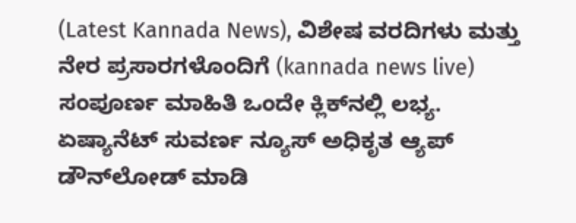(Latest Kannada News), ವಿಶೇಷ ವರದಿಗಳು ಮತ್ತು ನೇರ ಪ್ರಸಾರಗಳೊಂದಿಗೆ (kannada news live) ಸಂಪೂರ್ಣ ಮಾಹಿತಿ ಒಂದೇ ಕ್ಲಿಕ್‌ನಲ್ಲಿ ಲಭ್ಯ. ಏಷ್ಯಾನೆಟ್ ಸುವರ್ಣ ನ್ಯೂಸ್ ಅಧಿಕೃತ ಆ್ಯಪ್ ಡೌನ್‌ಲೋಡ್ ಮಾಡಿ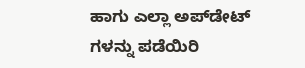ಹಾಗು ಎಲ್ಲಾ ಅಪ್‌ಡೇಟ್ ಗಳನ್ನು ಪಡೆಯಿರಿ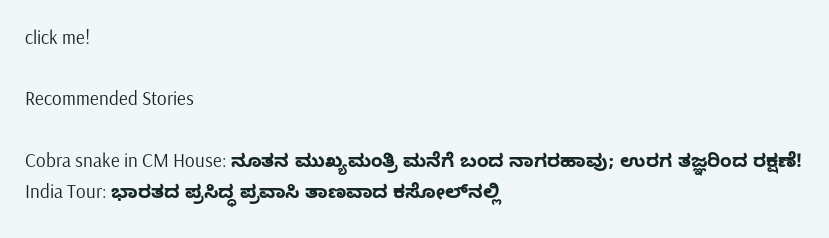click me!

Recommended Stories

Cobra snake in CM House: ನೂತನ ಮುಖ್ಯಮಂತ್ರಿ ಮನೆಗೆ ಬಂದ ನಾಗರಹಾವು; ಉರಗ ತಜ್ಞರಿಂದ ರಕ್ಷಣೆ!
India Tour: ಭಾರತದ ಪ್ರಸಿದ್ಧ ಪ್ರವಾಸಿ ತಾಣವಾದ ಕಸೋಲ್‌ನಲ್ಲಿ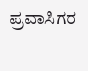ಪ್ರವಾಸಿಗರ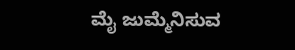ಮೈ ಜುಮ್ಮೆನಿಸುವ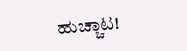ಹುಚ್ಚಾಟ!